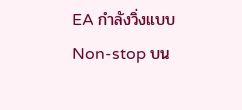EA กำลังวิ่งแบบ Non-stop บน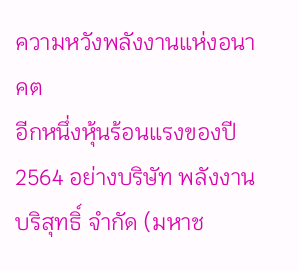ความหวังพลังงานแห่งอนาคต
อีกหนึ่งหุ้นร้อนแรงของปี 2564 อย่างบริษัท พลังงานบริสุทธิ์ จำกัด (มหาช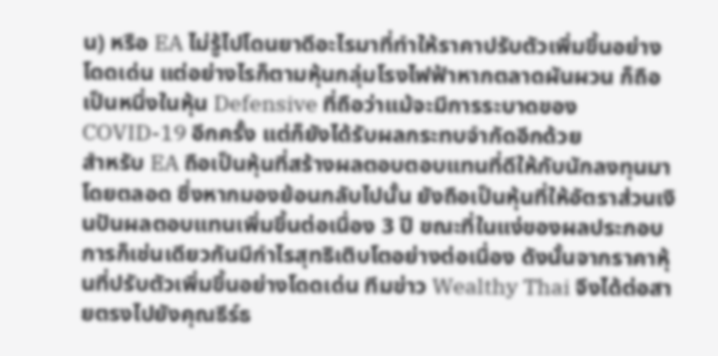น) หรือ EA ไม่รู้ไปโดนยาดีอะไรมาที่ทำให้ราคาปรับตัวเพิ่มขึ้นอย่างโดดเด่น แต่อย่างไรก็ตามหุ้นกลุ่มโรงไฟฟ้าหากตลาดผันผวน ก็ถือเป็นหนึ่งในหุ้น Defensive ที่ถือว่าแม้จะมีการระบาดของ COVID-19 อีกครั้ง แต่ก็ยังได้รับผลกระทบจำกัดอีกด้วย
สำหรับ EA ถือเป็นหุ้นที่สร้างผลตอบตอบแทนที่ดีให้กับนักลงทุนมาโดยตลอด ซึ่งหากมองย้อนกลับไปนั้น ยังถือเป็นหุ้นที่ให้อัตราส่วนเงินปันผลตอบแทนเพิ่มขึ้นต่อเนื่อง 3 ปี ขณะที่ในแง่ของผลประกอบการก็เช่นเดียวกันมีกำไรสุทธิเติบโตอย่างต่อเนื่อง ดังนั้นจากราคาหุ้นที่ปรับตัวเพิ่มขึ้นอย่างโดดเด่น ทีมข่าว Wealthy Thai จึงได้ต่อสายตรงไปยังคุณธีร์ธ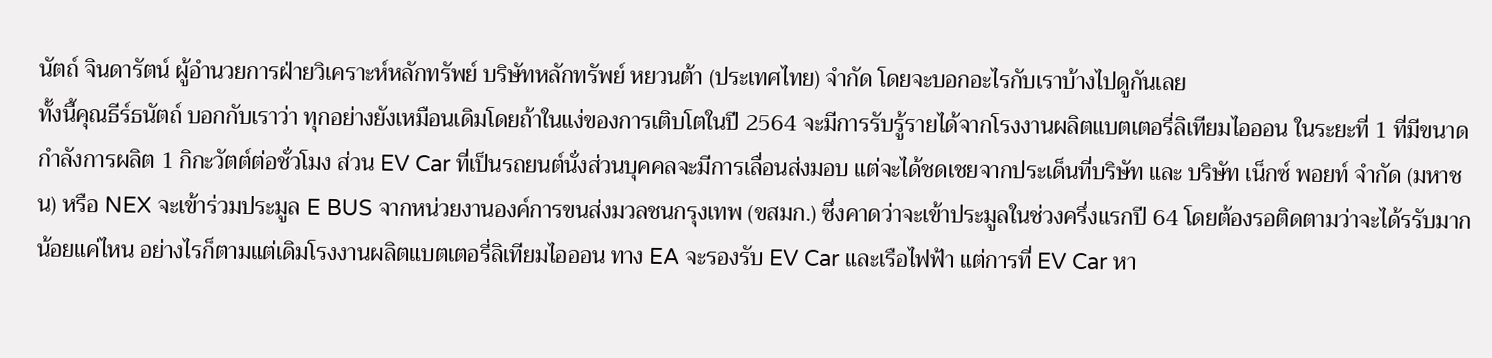นัตถ์ จินดารัตน์ ผู้อำนวยการฝ่ายวิเคราะห์หลักทรัพย์ บริษัทหลักทรัพย์ หยวนต้า (ประเทศไทย) จํากัด โดยจะบอกอะไรกับเราบ้างไปดูกันเลย
ทั้งนี้คุณธีร์ธนัตถ์ บอกกับเราว่า ทุกอย่างยังเหมือนเดิมโดยถ้าในแง่ของการเติบโตในปี 2564 จะมีการรับรู้รายได้จากโรงงานผลิตแบตเตอรี่ลิเทียมไอออน ในระยะที่ 1 ที่มีขนาดกำลังการผลิต 1 กิกะวัตต์ต่อชั่วโมง ส่วน EV Car ที่เป็นรถยนต์นั่งส่วนบุคคลจะมีการเลื่อนส่งมอบ แต่จะได้ชดเชยจากประเด็นที่บริษัท และ บริษัท เน็กซ์ พอยท์ จำกัด (มหาชน) หรือ NEX จะเข้าร่วมประมูล E BUS จากหน่วยงานองค์การขนส่งมวลชนกรุงเทพ (ขสมก.) ซึ่งคาดว่าจะเข้าประมูลในช่วงครึ่งแรกปี 64 โดยต้องรอติดตามว่าจะได้รรับมากน้อยแค่ไหน อย่างไรก็ตามแต่เดิมโรงงานผลิตแบตเตอรี่ลิเทียมไอออน ทาง EA จะรองรับ EV Car และเรือไฟฟ้า แต่การที่ EV Car หา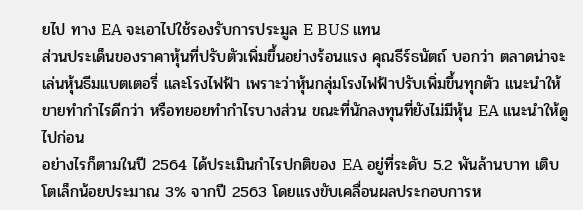ยไป ทาง EA จะเอาไปใช้รองรับการประมูล E BUS แทน
ส่วนประเด็นของราคาหุ้นที่ปรับตัวเพิ่มขึ้นอย่างร้อนแรง คุณธีร์ธนัตถ์ บอกว่า ตลาดน่าจะเล่นหุ้นธีมแบตเตอรี่ และโรงไฟฟ้า เพราะว่าหุ้นกลุ่มโรงไฟฟ้าปรับเพิ่มขึ้นทุกตัว แนะนำให้ขายทำกำไรดีกว่า หรือทยอยทำกำไรบางส่วน ขณะที่นักลงทุนที่ยังไม่มีหุ้น EA แนะนำให้ดูไปก่อน
อย่างไรก็ตามในปี 2564 ได้ประเมินกำไรปกติของ EA อยู่ที่ระดับ 5.2 พันล้านบาท เติบโตเล็กน้อยประมาณ 3% จากปี 2563 โดยแรงขับเคลื่อนผลประกอบการห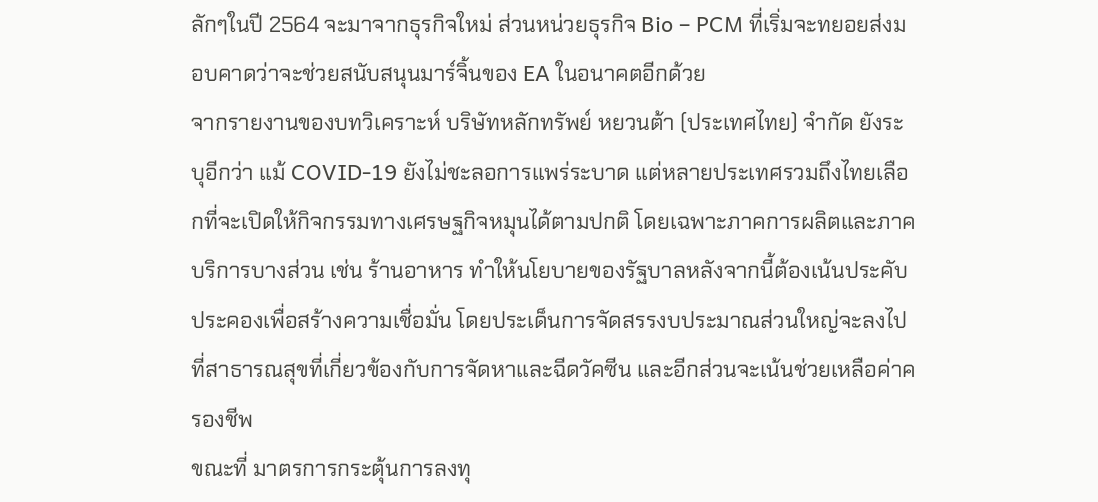ลักๆในปี 2564 จะมาจากธุรกิจใหม่ ส่วนหน่วยธุรกิจ Bio – PCM ที่เริ่มจะทยอยส่งมอบคาดว่าจะช่วยสนับสนุนมาร์จิ้นของ EA ในอนาคตอีกด้วย
จากรายงานของบทวิเคราะห์ บริษัทหลักทรัพย์ หยวนต้า (ประเทศไทย) จํากัด ยังระบุอีกว่า แม้ COVID-19 ยังไม่ชะลอการแพร่ระบาด แต่หลายประเทศรวมถึงไทยเลือกที่จะเปิดให้กิจกรรมทางเศรษฐกิจหมุนได้ตามปกติ โดยเฉพาะภาคการผลิตและภาคบริการบางส่วน เช่น ร้านอาหาร ทำให้นโยบายของรัฐบาลหลังจากนี้ต้องเน้นประคับประคองเพื่อสร้างความเชื่อมั่น โดยประเด็นการจัดสรรงบประมาณส่วนใหญ่จะลงไปที่สาธารณสุขที่เกี่ยวข้องกับการจัดหาและฉีดวัคซีน และอีกส่วนจะเน้นช่วยเหลือค่าครองชีพ
ขณะที่ มาตรการกระตุ้นการลงทุ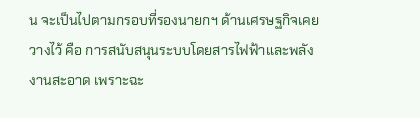น จะเป็นไปตามกรอบที่รองนายกฯ ด้านเศรษฐกิจเคยวางไว้ คือ การสนับสนุนระบบโดยสารไฟฟ้าและพลังงานสะอาด เพราะฉะ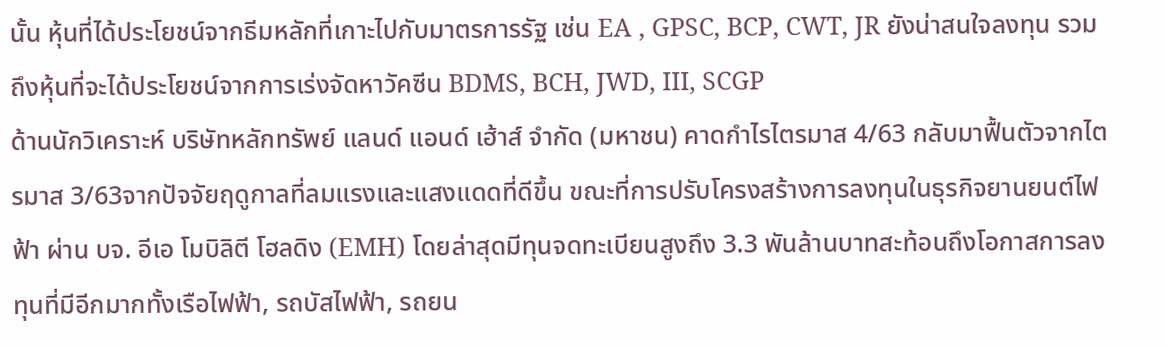นั้น หุ้นที่ได้ประโยชน์จากธีมหลักที่เกาะไปกับมาตรการรัฐ เช่น EA , GPSC, BCP, CWT, JR ยังน่าสนใจลงทุน รวมถึงหุ้นที่จะได้ประโยชน์จากการเร่งจัดหาวัคซีน BDMS, BCH, JWD, III, SCGP
ด้านนักวิเคราะห์ บริษัทหลักทรัพย์ แลนด์ แอนด์ เฮ้าส์ จำกัด (มหาชน) คาดกำไรไตรมาส 4/63 กลับมาฟื้นตัวจากไตรมาส 3/63จากปัจจัยฤดูกาลที่ลมแรงและแสงแดดที่ดีขึ้น ขณะที่การปรับโครงสร้างการลงทุนในธุรกิจยานยนต์ไฟฟ้า ผ่าน บจ. อีเอ โมบิลิตี โฮลดิง (EMH) โดยล่าสุดมีทุนจดทะเบียนสูงถึง 3.3 พันล้านบาทสะท้อนถึงโอกาสการลงทุนที่มีอีกมากทั้งเรือไฟฟ้า, รถบัสไฟฟ้า, รถยน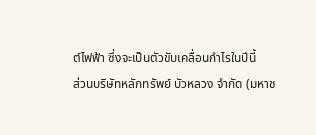ต์ไฟฟ้า ซึ่งจะเป็นตัวขับเคลื่อนกำไรในปีนี้
ส่วนบริษัทหลักทรัพย์ บัวหลวง จำกัด (มหาช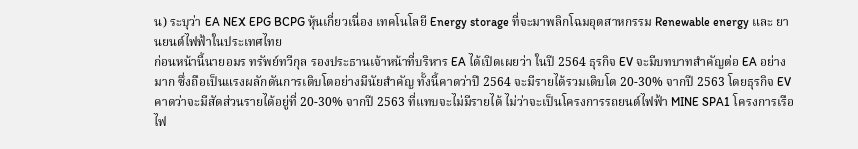น) ระบุว่า EA NEX EPG BCPG หุ้นเกี่ยวเนื่อง เทคโนโลยี Energy storage ที่จะมาพลิกโฉมอุตสาหกรรม Renewable energy และ ยานยนต์ไฟฟ้าในประเทศไทย
ก่อนหน้านี้นายอมร ทรัพย์ทวีกุล รองประธานเจ้าหน้าที่บริหาร EA ได้เปิดเผยว่า ในปี 2564 ธุรกิจ EV จะมีบทบาทสำคัญต่อ EA อย่างมาก ซึ่งถือเป็นแรงผลักดันการเติบโตอย่างมีนัยสำคัญ ทั้งนี้คาดว่าปี 2564 จะมีรายได้รวมเติบโต 20-30% จากปี 2563 โดยธุรกิจ EV คาดว่าจะมีสัดส่วนรายได้อยู่ที่ 20-30% จากปี 2563 ที่แทบจะไม่มีรายได้ ไม่ว่าจะเป็นโครงการรถยนต์ไฟฟ้า MINE SPA1 โครงการเรือไฟ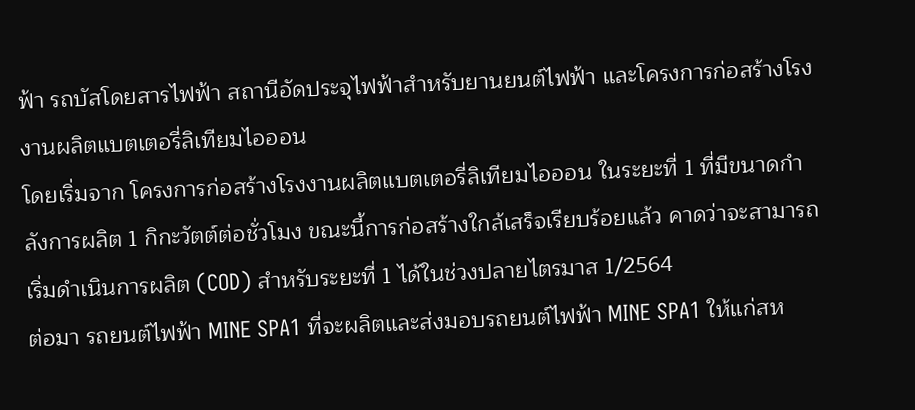ฟ้า รถบัสโดยสารไฟฟ้า สถานีอัดประจุไฟฟ้าสำหรับยานยนต์ไฟฟ้า และโครงการก่อสร้างโรงงานผลิตแบตเตอรี่ลิเทียมไอออน
โดยเริ่มจาก โครงการก่อสร้างโรงงานผลิตแบตเตอรี่ลิเทียมไอออน ในระยะที่ 1 ที่มีขนาดกำลังการผลิต 1 กิกะวัตต์ต่อชั่วโมง ขณะนี้การก่อสร้างใกล้เสร็จเรียบร้อยแล้ว คาดว่าจะสามารถเริ่มดำเนินการผลิต (COD) สำหรับระยะที่ 1 ได้ในช่วงปลายไตรมาส 1/2564
ต่อมา รถยนต์ไฟฟ้า MINE SPA1 ที่จะผลิตและส่งมอบรถยนต์ไฟฟ้า MINE SPA1 ให้แก่สห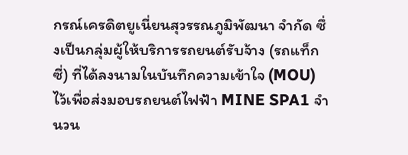กรณ์เครดิตยูเนี่ยนสุวรรณภูมิพัฒนา จำกัด ซึ่งเป็นกลุ่มผู้ให้บริการรถยนต์รับจ้าง (รถแท็กซี่) ที่ได้ลงนามในบันทึกความเข้าใจ (MOU) ไว้เพื่อส่งมอบรถยนต์ไฟฟ้า MINE SPA1 จำนวน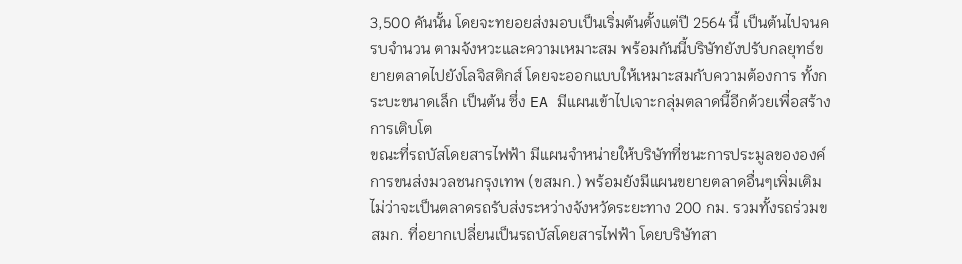3,500 คันนั้น โดยจะทยอยส่งมอบเป็นเริ่มต้นตั้งแต่ปี 2564 นี้ เป็นต้นไปจนครบจำนวน ตามจังหวะและความเหมาะสม พร้อมกันนี้บริษัทยังปรับกลยุทธ์ขยายตลาดไปยังโลจิสติกส์ โดยจะออกแบบให้เหมาะสมกับความต้องการ ทั้งกระบะขนาดเล็ก เป็นต้น ซึ่ง EA มีแผนเข้าไปเจาะกลุ่มตลาดนี้อีกด้วยเพื่อสร้างการเติบโต
ขณะที่รถบัสโดยสารไฟฟ้า มีแผนจำหน่ายให้บริษัทที่ชนะการประมูลขององค์การขนส่งมวลชนกรุงเทพ (ขสมก.) พร้อมยังมีแผนขยายตลาดอื่นๆเพิ่มเติม ไม่ว่าจะเป็นตลาดรถรับส่งระหว่างจังหวัดระยะทาง 200 กม. รวมทั้งรถร่วมขสมก. ที่อยากเปลี่ยนเป็นรถบัสโดยสารไฟฟ้า โดยบริษัทสา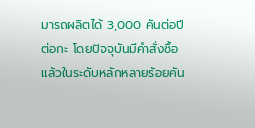มารถผลิตได้ 3,000 คันต่อปีต่อกะ โดยปัจจุบันมีคำสั่งซื้อแล้วในระดับหลักหลายร้อยคัน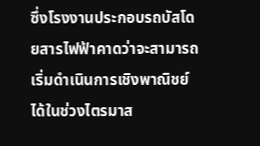ซึ่งโรงงานประกอบรถบัสโดยสารไฟฟ้าคาดว่าจะสามารถเริ่มดำเนินการเชิงพาณิชย์ได้ในช่วงไตรมาส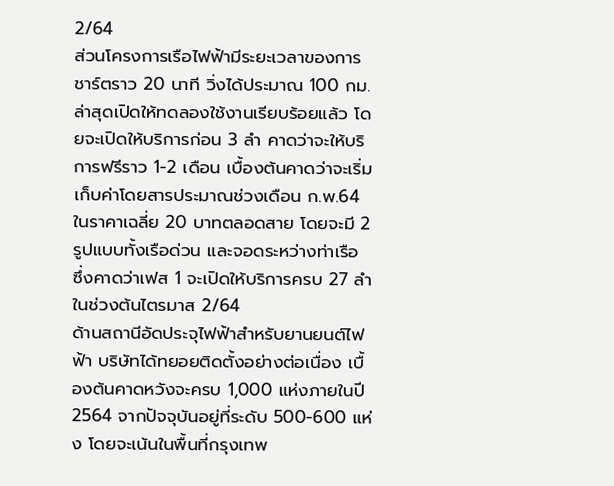2/64
ส่วนโครงการเรือไฟฟ้ามีระยะเวลาของการชาร์ตราว 20 นาที วิ่งได้ประมาณ 100 กม.ล่าสุดเปิดให้ทดลองใช้งานเรียบร้อยแล้ว โดยจะเปิดให้บริการก่อน 3 ลำ คาดว่าจะให้บริการฟรีราว 1-2 เดือน เบื้องต้นคาดว่าจะเริ่มเก็บค่าโดยสารประมาณช่วงเดือน ก.พ.64 ในราคาเฉลี่ย 20 บาทตลอดสาย โดยจะมี 2 รูปแบบทั้งเรือด่วน และจอดระหว่างท่าเรือ ซึ่งคาดว่าเฟส 1 จะเปิดให้บริการครบ 27 ลำในช่วงต้นไตรมาส 2/64
ด้านสถานีอัดประจุไฟฟ้าสำหรับยานยนต์ไฟฟ้า บริษัทได้ทยอยติดตั้งอย่างต่อเนื่อง เบื้องต้นคาดหวังจะครบ 1,000 แห่งภายในปี 2564 จากปัจจุบันอยู่ที่ระดับ 500-600 แห่ง โดยจะเน้นในพื้นที่กรุงเทพ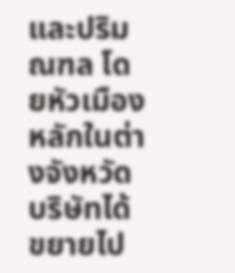และปริมณฑล โดยหัวเมืองหลักในต่างจังหวัดบริษัทได้ขยายไป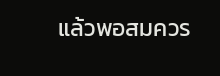แล้วพอสมควร